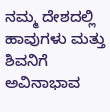ನಮ್ಮ ದೇಶದಲ್ಲಿ ಹಾವುಗಳು ಮತ್ತು ಶಿವನಿಗೆ ಅವಿನಾಭಾವ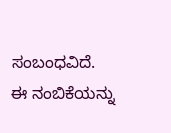ಸಂಬಂಧವಿದೆ. ಈ ನಂಬಿಕೆಯನ್ನು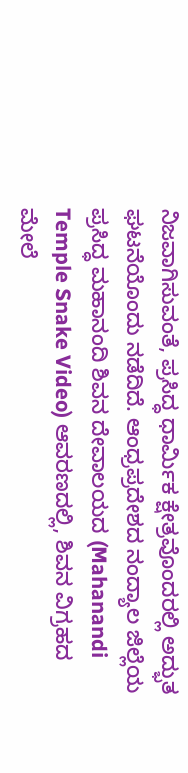ನಿಜವಾಗಿಸುವಂತೆ, ಪ್ರಸಿದ್ಧ ಧಾರ್ಮಿಕ ಕ್ಷೇತ್ರವೊಂದರಲ್ಲಿ ಅದ್ಭುತ ಘಟನೆಯೊಂದು ನಡೆದಿದೆ. ಆಂಧ್ರಪ್ರದೇಶದ ನಂದ್ಯಾಲ ಜಿಲ್ಲೆಯ ಪ್ರಸಿದ್ಧ ಮಹಾನಂದಿ ಶಿವನ ದೇವಾಲಯದ (Mahanandi Temple Snake Video) ಆವರಣದಲ್ಲಿ, ಶಿವನ ವಿಗ್ರಹದ ಮೇಲೆ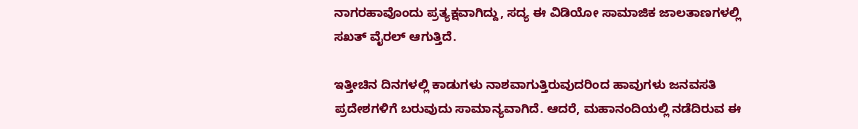ನಾಗರಹಾವೊಂದು ಪ್ರತ್ಯಕ್ಷವಾಗಿದ್ದು, ಸದ್ಯ ಈ ವಿಡಿಯೋ ಸಾಮಾಜಿಕ ಜಾಲತಾಣಗಳಲ್ಲಿ ಸಖತ್ ವೈರಲ್ ಆಗುತ್ತಿದೆ.

ಇತ್ತೀಚಿನ ದಿನಗಳಲ್ಲಿ ಕಾಡುಗಳು ನಾಶವಾಗುತ್ತಿರುವುದರಿಂದ ಹಾವುಗಳು ಜನವಸತಿ ಪ್ರದೇಶಗಳಿಗೆ ಬರುವುದು ಸಾಮಾನ್ಯವಾಗಿದೆ. ಆದರೆ, ಮಹಾನಂದಿಯಲ್ಲಿ ನಡೆದಿರುವ ಈ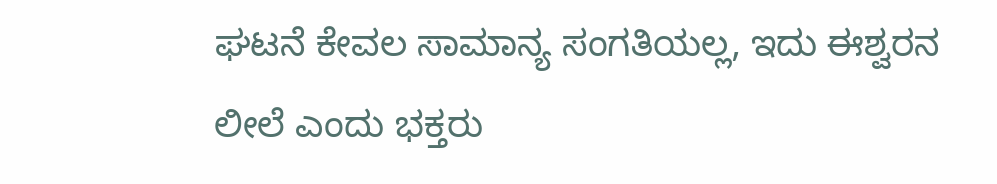ಘಟನೆ ಕೇವಲ ಸಾಮಾನ್ಯ ಸಂಗತಿಯಲ್ಲ, ಇದು ಈಶ್ವರನ ಲೀಲೆ ಎಂದು ಭಕ್ತರು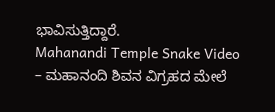ಭಾವಿಸುತ್ತಿದ್ದಾರೆ.
Mahanandi Temple Snake Video – ಮಹಾನಂದಿ ಶಿವನ ವಿಗ್ರಹದ ಮೇಲೆ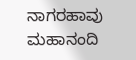ನಾಗರಹಾವು
ಮಹಾನಂದಿ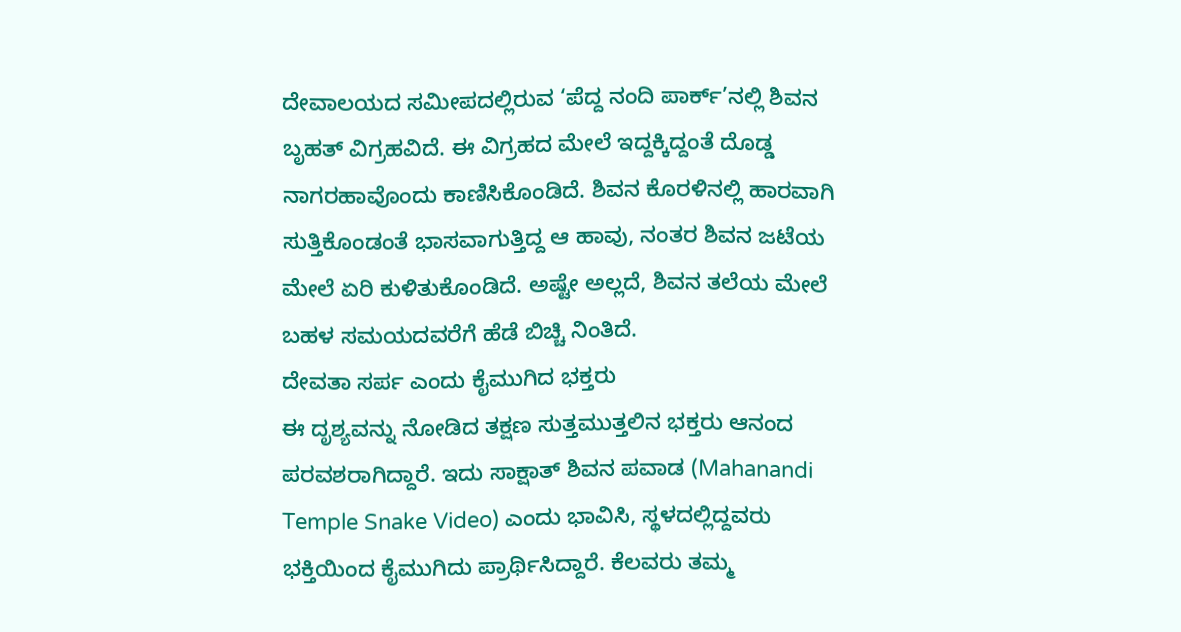ದೇವಾಲಯದ ಸಮೀಪದಲ್ಲಿರುವ ‘ಪೆದ್ದ ನಂದಿ ಪಾರ್ಕ್’ನಲ್ಲಿ ಶಿವನ ಬೃಹತ್ ವಿಗ್ರಹವಿದೆ. ಈ ವಿಗ್ರಹದ ಮೇಲೆ ಇದ್ದಕ್ಕಿದ್ದಂತೆ ದೊಡ್ಡ ನಾಗರಹಾವೊಂದು ಕಾಣಿಸಿಕೊಂಡಿದೆ. ಶಿವನ ಕೊರಳಿನಲ್ಲಿ ಹಾರವಾಗಿ ಸುತ್ತಿಕೊಂಡಂತೆ ಭಾಸವಾಗುತ್ತಿದ್ದ ಆ ಹಾವು, ನಂತರ ಶಿವನ ಜಟೆಯ ಮೇಲೆ ಏರಿ ಕುಳಿತುಕೊಂಡಿದೆ. ಅಷ್ಟೇ ಅಲ್ಲದೆ, ಶಿವನ ತಲೆಯ ಮೇಲೆ ಬಹಳ ಸಮಯದವರೆಗೆ ಹೆಡೆ ಬಿಚ್ಚಿ ನಿಂತಿದೆ.
ದೇವತಾ ಸರ್ಪ ಎಂದು ಕೈಮುಗಿದ ಭಕ್ತರು
ಈ ದೃಶ್ಯವನ್ನು ನೋಡಿದ ತಕ್ಷಣ ಸುತ್ತಮುತ್ತಲಿನ ಭಕ್ತರು ಆನಂದ ಪರವಶರಾಗಿದ್ದಾರೆ. ಇದು ಸಾಕ್ಷಾತ್ ಶಿವನ ಪವಾಡ (Mahanandi Temple Snake Video) ಎಂದು ಭಾವಿಸಿ, ಸ್ಥಳದಲ್ಲಿದ್ದವರು ಭಕ್ತಿಯಿಂದ ಕೈಮುಗಿದು ಪ್ರಾರ್ಥಿಸಿದ್ದಾರೆ. ಕೆಲವರು ತಮ್ಮ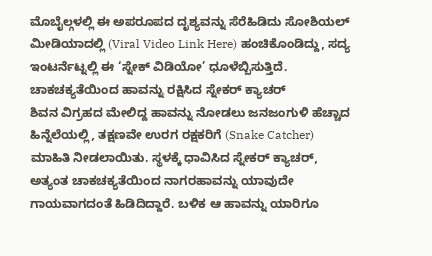ಮೊಬೈಲ್ಗಳಲ್ಲಿ ಈ ಅಪರೂಪದ ದೃಶ್ಯವನ್ನು ಸೆರೆಹಿಡಿದು ಸೋಶಿಯಲ್ ಮೀಡಿಯಾದಲ್ಲಿ (Viral Video Link Here) ಹಂಚಿಕೊಂಡಿದ್ದು, ಸದ್ಯ ಇಂಟರ್ನೆಟ್ನಲ್ಲಿ ಈ ‘ಸ್ನೇಕ್ ವಿಡಿಯೋ’ ಧೂಳೆಬ್ಬಿಸುತ್ತಿದೆ.
ಚಾಕಚಕ್ಯತೆಯಿಂದ ಹಾವನ್ನು ರಕ್ಷಿಸಿದ ಸ್ನೇಕರ್ ಕ್ಯಾಚರ್
ಶಿವನ ವಿಗ್ರಹದ ಮೇಲಿದ್ದ ಹಾವನ್ನು ನೋಡಲು ಜನಜಂಗುಳಿ ಹೆಚ್ಚಾದ ಹಿನ್ನೆಲೆಯಲ್ಲಿ, ತಕ್ಷಣವೇ ಉರಗ ರಕ್ಷಕರಿಗೆ (Snake Catcher) ಮಾಹಿತಿ ನೀಡಲಾಯಿತು. ಸ್ಥಳಕ್ಕೆ ಧಾವಿಸಿದ ಸ್ನೇಕರ್ ಕ್ಯಾಚರ್, ಅತ್ಯಂತ ಚಾಕಚಕ್ಯತೆಯಿಂದ ನಾಗರಹಾವನ್ನು ಯಾವುದೇ ಗಾಯವಾಗದಂತೆ ಹಿಡಿದಿದ್ದಾರೆ. ಬಳಿಕ ಆ ಹಾವನ್ನು ಯಾರಿಗೂ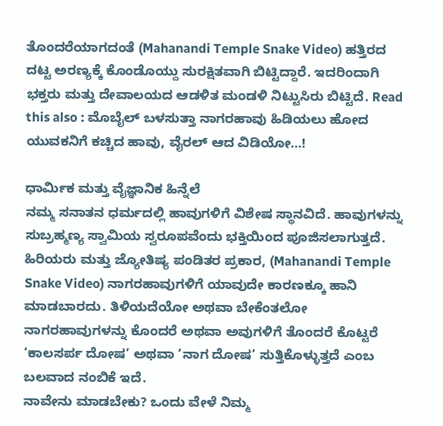ತೊಂದರೆಯಾಗದಂತೆ (Mahanandi Temple Snake Video) ಹತ್ತಿರದ ದಟ್ಟ ಅರಣ್ಯಕ್ಕೆ ಕೊಂಡೊಯ್ದು ಸುರಕ್ಷಿತವಾಗಿ ಬಿಟ್ಟಿದ್ದಾರೆ. ಇದರಿಂದಾಗಿ ಭಕ್ತರು ಮತ್ತು ದೇವಾಲಯದ ಆಡಳಿತ ಮಂಡಳಿ ನಿಟ್ಟುಸಿರು ಬಿಟ್ಟಿದೆ. Read this also : ಮೊಬೈಲ್ ಬಳಸುತ್ತಾ ನಾಗರಹಾವು ಹಿಡಿಯಲು ಹೋದ ಯುವಕನಿಗೆ ಕಚ್ಚಿದ ಹಾವು, ವೈರಲ್ ಆದ ವಿಡಿಯೋ…!

ಧಾರ್ಮಿಕ ಮತ್ತು ವೈಜ್ಞಾನಿಕ ಹಿನ್ನೆಲೆ
ನಮ್ಮ ಸನಾತನ ಧರ್ಮದಲ್ಲಿ ಹಾವುಗಳಿಗೆ ವಿಶೇಷ ಸ್ಥಾನವಿದೆ. ಹಾವುಗಳನ್ನು ಸುಬ್ರಹ್ಮಣ್ಯ ಸ್ವಾಮಿಯ ಸ್ವರೂಪವೆಂದು ಭಕ್ತಿಯಿಂದ ಪೂಜಿಸಲಾಗುತ್ತದೆ. ಹಿರಿಯರು ಮತ್ತು ಜ್ಯೋತಿಷ್ಯ ಪಂಡಿತರ ಪ್ರಕಾರ, (Mahanandi Temple Snake Video) ನಾಗರಹಾವುಗಳಿಗೆ ಯಾವುದೇ ಕಾರಣಕ್ಕೂ ಹಾನಿ ಮಾಡಬಾರದು. ತಿಳಿಯದೆಯೋ ಅಥವಾ ಬೇಕೆಂತಲೋ ನಾಗರಹಾವುಗಳನ್ನು ಕೊಂದರೆ ಅಥವಾ ಅವುಗಳಿಗೆ ತೊಂದರೆ ಕೊಟ್ಟರೆ ‘ಕಾಲಸರ್ಪ ದೋಷ’ ಅಥವಾ ‘ನಾಗ ದೋಷ’ ಸುತ್ತಿಕೊಳ್ಳುತ್ತದೆ ಎಂಬ ಬಲವಾದ ನಂಬಿಕೆ ಇದೆ.
ನಾವೇನು ಮಾಡಬೇಕು? ಒಂದು ವೇಳೆ ನಿಮ್ಮ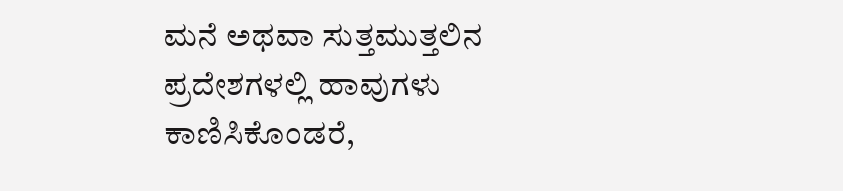ಮನೆ ಅಥವಾ ಸುತ್ತಮುತ್ತಲಿನ ಪ್ರದೇಶಗಳಲ್ಲಿ ಹಾವುಗಳು ಕಾಣಿಸಿಕೊಂಡರೆ,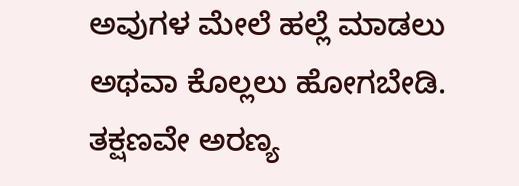ಅವುಗಳ ಮೇಲೆ ಹಲ್ಲೆ ಮಾಡಲು ಅಥವಾ ಕೊಲ್ಲಲು ಹೋಗಬೇಡಿ. ತಕ್ಷಣವೇ ಅರಣ್ಯ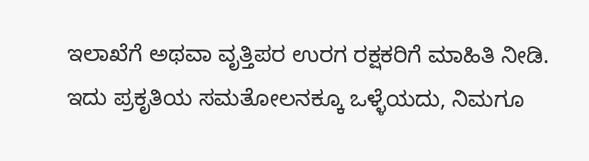ಇಲಾಖೆಗೆ ಅಥವಾ ವೃತ್ತಿಪರ ಉರಗ ರಕ್ಷಕರಿಗೆ ಮಾಹಿತಿ ನೀಡಿ. ಇದು ಪ್ರಕೃತಿಯ ಸಮತೋಲನಕ್ಕೂ ಒಳ್ಳೆಯದು, ನಿಮಗೂ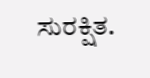ಸುರಕ್ಷಿತ.